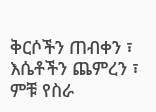ቅርሶችን ጠብቀን ፣ እሴቶችን ጨምረን ፣ ምቹ የስራ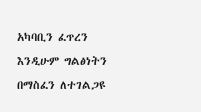አካባቢን ፈጥረን እንዲሁም ግልፅነትን በማስፈን ለተገልጋዩ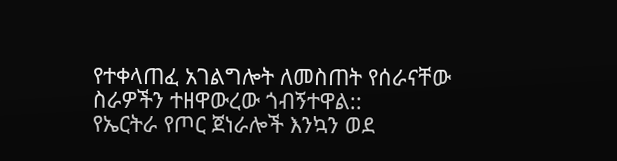የተቀላጠፈ አገልግሎት ለመስጠት የሰራናቸው ስራዎችን ተዘዋውረው ጎብኝተዋል::
የኤርትራ የጦር ጀነራሎች እንኳን ወደ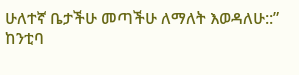ሁለተኛ ቤታችሁ መጣችሁ ለማለት እወዳለሁ::”
ከንቲባ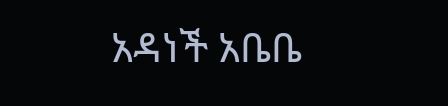አዳነች አቤቤ